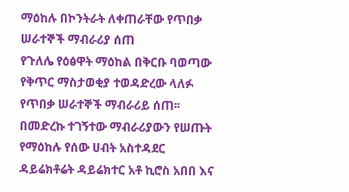ማዕከሉ በኮንትራት ለቀጠራቸው የጥበቃ ሠራተኞች ማብራሪያ ሰጠ
የጉለሌ የዕፅዋት ማዕከል በቅርቡ ባወጣው የቅጥር ማስታወቂያ ተወዳድረው ላለፉ የጥበቃ ሠራተኞች ማብራሪይ ሰጠ፡፡በመድረኩ ተገኝተው ማብራሪያውን የሠጡት የማዕከሉ የሰው ሀብት አስተዳደር ዳይሬክቶሬት ዳይሬክተር አቶ ኪሮስ አበበ እና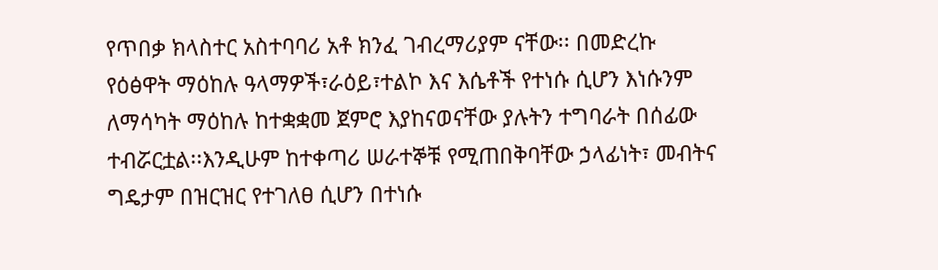የጥበቃ ክላስተር አስተባባሪ አቶ ክንፈ ገብረማሪያም ናቸው፡፡ በመድረኩ የዕፅዋት ማዕከሉ ዓላማዎች፣ራዕይ፣ተልኮ እና እሴቶች የተነሱ ሲሆን እነሱንም ለማሳካት ማዕከሉ ከተቋቋመ ጀምሮ እያከናወናቸው ያሉትን ተግባራት በሰፊው ተብሯርቷል፡፡እንዲሁም ከተቀጣሪ ሠራተኞቹ የሚጠበቅባቸው ኃላፊነት፣ መብትና ግዴታም በዝርዝር የተገለፀ ሲሆን በተነሱ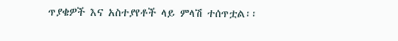ጥያቄዎች እና አስተያየቶች ላይ ምላሽ ተሰጥቷል፡፡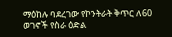ማዕከሉ ባደረገው የኮንትራት ቅጥር ለ60 ወገኖች የስራ ዕድል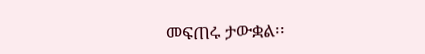መፍጠሩ ታውቋል፡፡